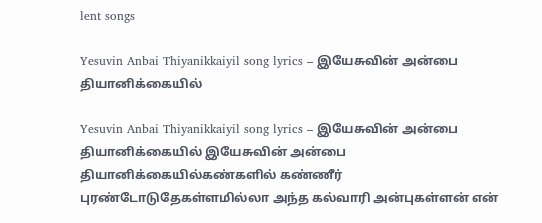lent songs

Yesuvin Anbai Thiyanikkaiyil song lyrics – இயேசுவின் அன்பை தியானிக்கையில்

Yesuvin Anbai Thiyanikkaiyil song lyrics – இயேசுவின் அன்பை தியானிக்கையில் இயேசுவின் அன்பை தியானிக்கையில்கண்களில் கண்ணீர் புரண்டோடுதேகள்ளமில்லா அந்த கல்வாரி அன்புகள்ளன் என்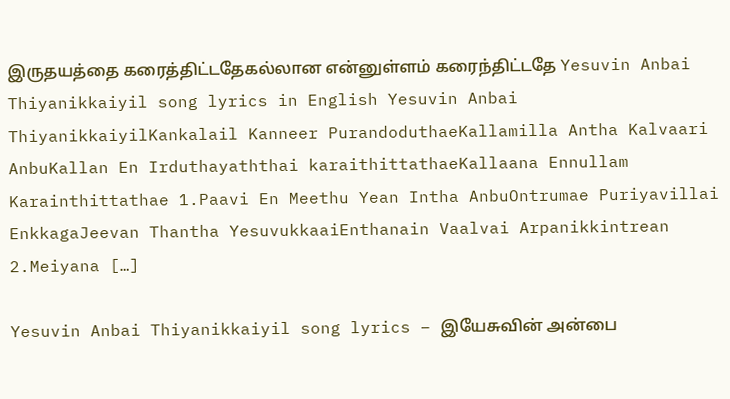இருதயத்தை கரைத்திட்டதேகல்லான என்னுள்ளம் கரைந்திட்டதே Yesuvin Anbai Thiyanikkaiyil song lyrics in English Yesuvin Anbai ThiyanikkaiyilKankalail Kanneer PurandoduthaeKallamilla Antha Kalvaari AnbuKallan En Irduthayaththai karaithittathaeKallaana Ennullam Karainthittathae 1.Paavi En Meethu Yean Intha AnbuOntrumae Puriyavillai EnkkagaJeevan Thantha YesuvukkaaiEnthanain Vaalvai Arpanikkintrean 2.Meiyana […]

Yesuvin Anbai Thiyanikkaiyil song lyrics – இயேசுவின் அன்பை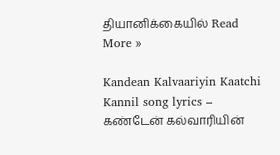தியானிக்கையில் Read More »

Kandean Kalvaariyin Kaatchi Kannil song lyrics – கண்டேன் கல்வாரியின்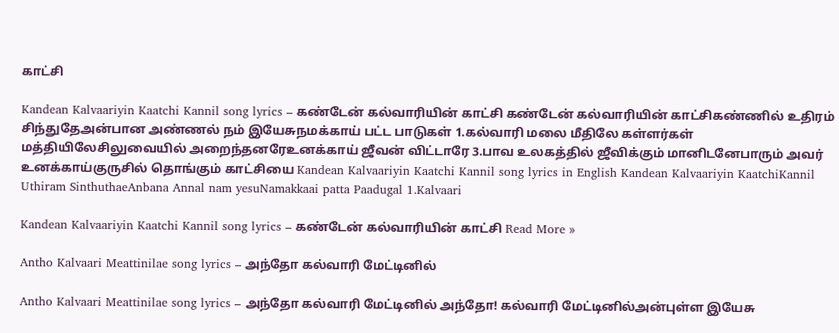காட்சி

Kandean Kalvaariyin Kaatchi Kannil song lyrics – கண்டேன் கல்வாரியின் காட்சி கண்டேன் கல்வாரியின் காட்சிகண்ணில் உதிரம் சிந்துதேஅன்பான அண்ணல் நம் இயேசுநமக்காய் பட்ட பாடுகள் 1.கல்வாரி மலை மீதிலே கள்ளர்கள் மத்தியிலேசிலுவையில் அறைந்தனரேஉனக்காய் ஜீவன் விட்டாரே 3.பாவ உலகத்தில் ஜீவிக்கும் மானிடனேபாரும் அவர் உனக்காய்குருசில் தொங்கும் காட்சியை Kandean Kalvaariyin Kaatchi Kannil song lyrics in English Kandean Kalvaariyin KaatchiKannil Uthiram SinthuthaeAnbana Annal nam yesuNamakkaai patta Paadugal 1.Kalvaari

Kandean Kalvaariyin Kaatchi Kannil song lyrics – கண்டேன் கல்வாரியின் காட்சி Read More »

Antho Kalvaari Meattinilae song lyrics – அந்தோ கல்வாரி மேட்டினில்

Antho Kalvaari Meattinilae song lyrics – அந்தோ கல்வாரி மேட்டினில் அந்தோ! கல்வாரி மேட்டினில்அன்புள்ள இயேசு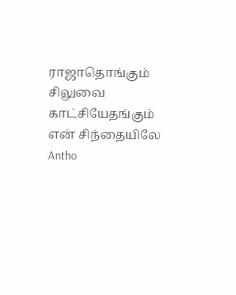ராஜாதொங்கும் சிலுவை காட்சியேதங்கும் என் சிந்தையிலே Antho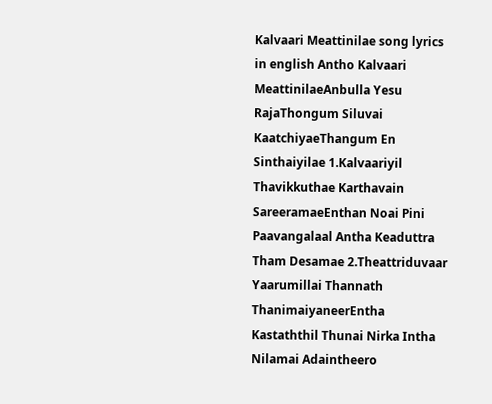Kalvaari Meattinilae song lyrics in english Antho Kalvaari MeattinilaeAnbulla Yesu RajaThongum Siluvai KaatchiyaeThangum En Sinthaiyilae 1.Kalvaariyil Thavikkuthae Karthavain SareeramaeEnthan Noai Pini Paavangalaal Antha Keaduttra Tham Desamae 2.Theattriduvaar Yaarumillai Thannath ThanimaiyaneerEntha Kastaththil Thunai Nirka Intha Nilamai Adaintheero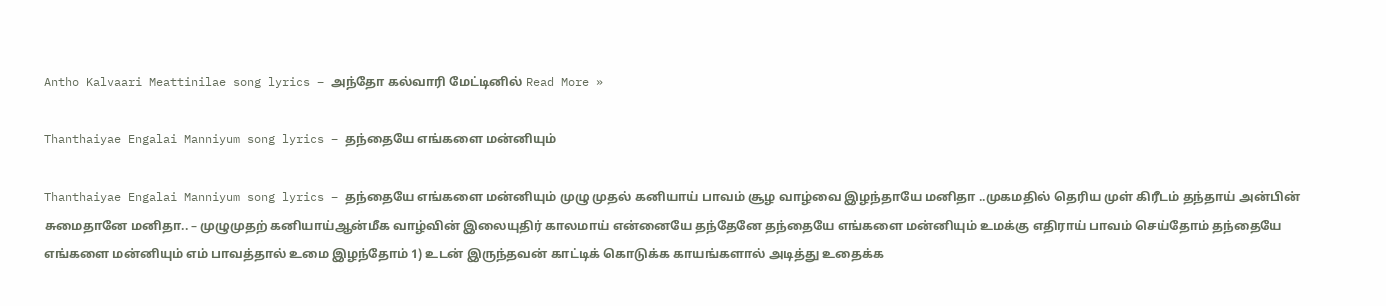Antho Kalvaari Meattinilae song lyrics – அந்தோ கல்வாரி மேட்டினில் Read More »

Thanthaiyae Engalai Manniyum song lyrics – தந்தையே எங்களை மன்னியும்

Thanthaiyae Engalai Manniyum song lyrics – தந்தையே எங்களை மன்னியும் முழு முதல் கனியாய் பாவம் சூழ வாழ்வை இழந்தாயே மனிதா ..முகமதில் தெரிய முள் கிரீடம் தந்தாய் அன்பின் சுமைதானே மனிதா.. – முழுமுதற் கனியாய்ஆன்மீக வாழ்வின் இலையுதிர் காலமாய் என்னையே தந்தேனே தந்தையே எங்களை மன்னியும் உமக்கு எதிராய் பாவம் செய்தோம் தந்தையே எங்களை மன்னியும் எம் பாவத்தால் உமை இழந்தோம் 1) உடன் இருந்தவன் காட்டிக் கொடுக்க காயங்களால் அடித்து உதைக்க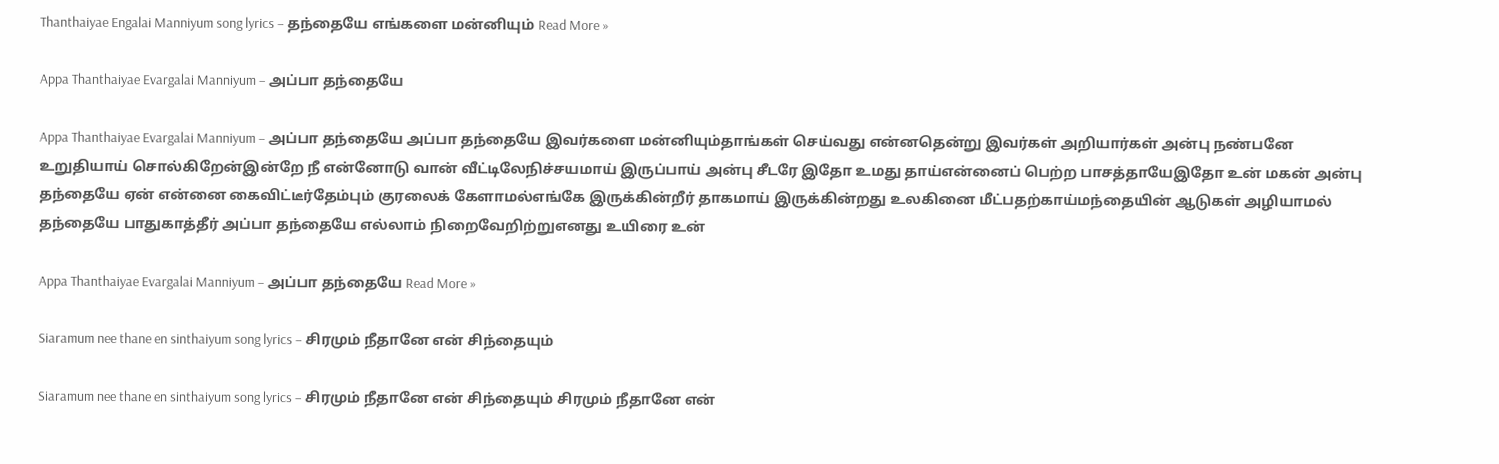Thanthaiyae Engalai Manniyum song lyrics – தந்தையே எங்களை மன்னியும் Read More »

Appa Thanthaiyae Evargalai Manniyum – அப்பா தந்தையே

Appa Thanthaiyae Evargalai Manniyum – அப்பா தந்தையே அப்பா தந்தையே இவர்களை மன்னியும்தாங்கள் செய்வது என்னதென்று இவர்கள் அறியார்கள் அன்பு நண்பனே உறுதியாய் சொல்கிறேன்இன்றே நீ என்னோடு வான் வீட்டிலேநிச்சயமாய் இருப்பாய் அன்பு சீடரே இதோ உமது தாய்என்னைப் பெற்ற பாசத்தாயேஇதோ உன் மகன் அன்பு தந்தையே ஏன் என்னை கைவிட்டீர்தேம்பும் குரலைக் கேளாமல்எங்கே இருக்கின்றீர் தாகமாய் இருக்கின்றது உலகினை மீட்பதற்காய்மந்தையின் ஆடுகள் அழியாமல் தந்தையே பாதுகாத்தீர் அப்பா தந்தையே எல்லாம் நிறைவேறிற்றுஎனது உயிரை உன்

Appa Thanthaiyae Evargalai Manniyum – அப்பா தந்தையே Read More »

Siaramum nee thane en sinthaiyum song lyrics – சிரமும் நீதானே என் சிந்தையும்

Siaramum nee thane en sinthaiyum song lyrics – சிரமும் நீதானே என் சிந்தையும் சிரமும் நீதானே என்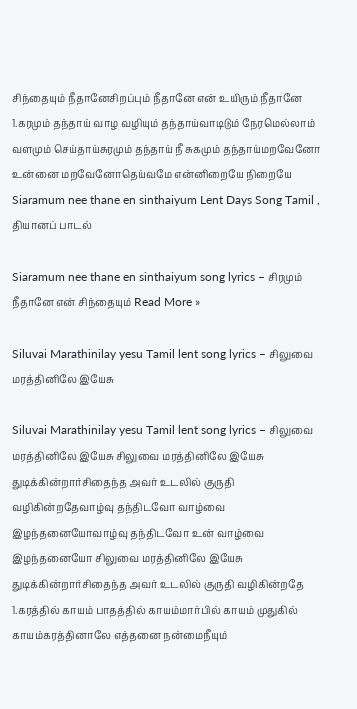சிந்தையும் நீதானேசிறப்பும் நீதானே என் உயிரும் நீதானே 1.கரமும் தந்தாய் வாழ வழியும் தந்தாய்வாடிடும் நேரமெல்லாம் வளமும் செய்தாய்சுரமும் தந்தாய் நீ சுகமும் தந்தாய்மறவேனோ உன்னை மறவேனோதெய்வமே என்னிறையே நிறையே Siaramum nee thane en sinthaiyum Lent Days Song Tamil , தியானப் பாடல்

Siaramum nee thane en sinthaiyum song lyrics – சிரமும் நீதானே என் சிந்தையும் Read More »

Siluvai Marathinilay yesu Tamil lent song lyrics – சிலுவை மரத்தினிலே இயேசு

Siluvai Marathinilay yesu Tamil lent song lyrics – சிலுவை மரத்தினிலே இயேசு சிலுவை மரத்தினிலே இயேசு துடிக்கின்றார்சிதைந்த அவர் உடலில் குருதி வழிகின்றதேவாழ்வு தந்திடவோ வாழ்வை இழந்தனையோவாழ்வு தந்திடவோ உன் வாழ்வை இழந்தனையோ சிலுவை மரத்தினிலே இயேசு துடிக்கின்றார்சிதைந்த அவர் உடலில் குருதி வழிகின்றதே 1.கரத்தில் காயம் பாதத்தில் காயம்மார்பில் காயம் முதுகில் காயம்கரத்தினாலே எத்தனை நன்மைநீயும்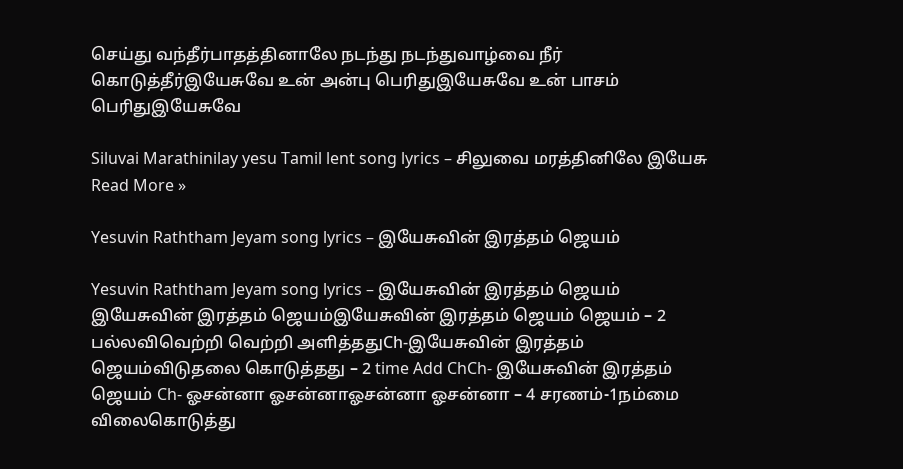செய்து வந்தீர்பாதத்தினாலே நடந்து நடந்துவாழ்வை நீர் கொடுத்தீர்இயேசுவே உன் அன்பு பெரிதுஇயேசுவே உன் பாசம் பெரிதுஇயேசுவே

Siluvai Marathinilay yesu Tamil lent song lyrics – சிலுவை மரத்தினிலே இயேசு Read More »

Yesuvin Raththam Jeyam song lyrics – இயேசுவின் இரத்தம் ஜெயம்

Yesuvin Raththam Jeyam song lyrics – இயேசுவின் இரத்தம் ஜெயம் இயேசுவின் இரத்தம் ஜெயம்இயேசுவின் இரத்தம் ஜெயம் ஜெயம் – 2 பல்லவிவெற்றி வெற்றி அளித்ததுCh-இயேசுவின் இரத்தம் ஜெயம்விடுதலை கொடுத்தது – 2 time Add ChCh- இயேசுவின் இரத்தம் ஜெயம் Ch- ஓசன்னா ஓசன்னாஓசன்னா ஓசன்னா – 4 சரணம்-1நம்மை விலைகொடுத்து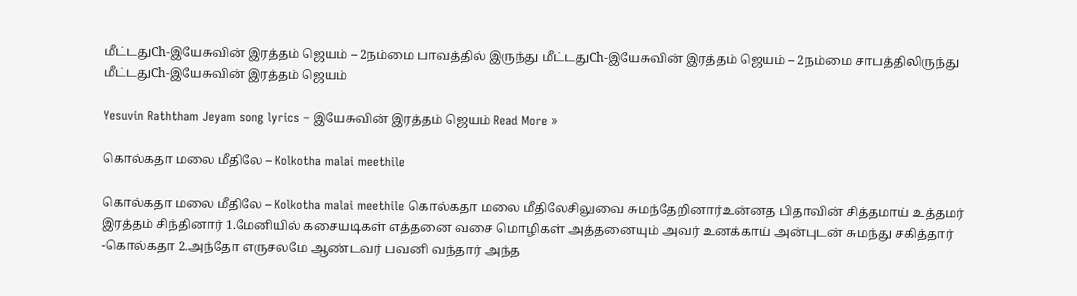மீட்டதுCh-இயேசுவின் இரத்தம் ஜெயம் – 2நம்மை பாவத்தில் இருந்து மீட்டதுCh-இயேசுவின் இரத்தம் ஜெயம் – 2நம்மை சாபத்திலிருந்து மீட்டதுCh-இயேசுவின் இரத்தம் ஜெயம்

Yesuvin Raththam Jeyam song lyrics – இயேசுவின் இரத்தம் ஜெயம் Read More »

கொல்கதா மலை மீதிலே – Kolkotha malai meethile

கொல்கதா மலை மீதிலே – Kolkotha malai meethile கொல்கதா மலை மீதிலேசிலுவை சுமந்தேறினார்உன்னத பிதாவின் சித்தமாய் உத்தமர் இரத்தம் சிந்தினார் 1.மேனியில் கசையடிகள் எத்தனை வசை மொழிகள் அத்தனையும் அவர் உனக்காய் அன்புடன் சுமந்து சகித்தார் -கொல்கதா 2.அந்தோ எருசலமே ஆண்டவர் பவனி வந்தார் அந்த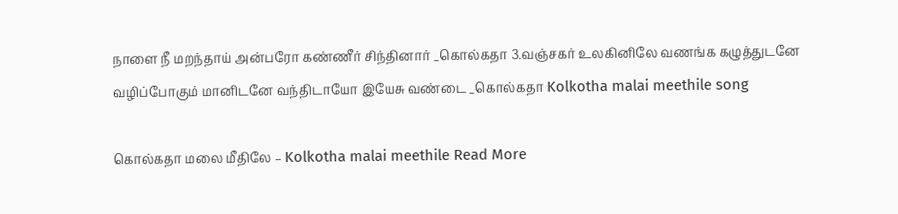நாளை நீ மறந்தாய் அன்பரோ கண்ணீர் சிந்தினார் _கொல்கதா 3.வஞ்சகர் உலகினிலே வணங்க கழுத்துடனே வழிப்போகும் மானிடனே வந்திடாயோ இயேசு வண்டை _கொல்கதா Kolkotha malai meethile song

கொல்கதா மலை மீதிலே – Kolkotha malai meethile Read More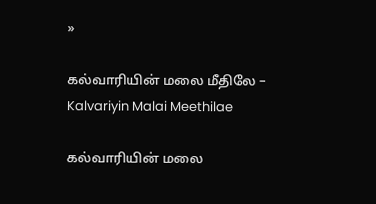»

கல்வாரியின் மலை மீதிலே – Kalvariyin Malai Meethilae

கல்வாரியின் மலை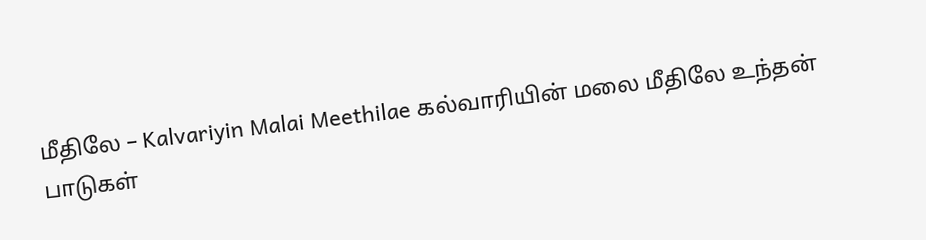மீதிலே – Kalvariyin Malai Meethilae கல்வாரியின் மலை மீதிலே உந்தன் பாடுகள்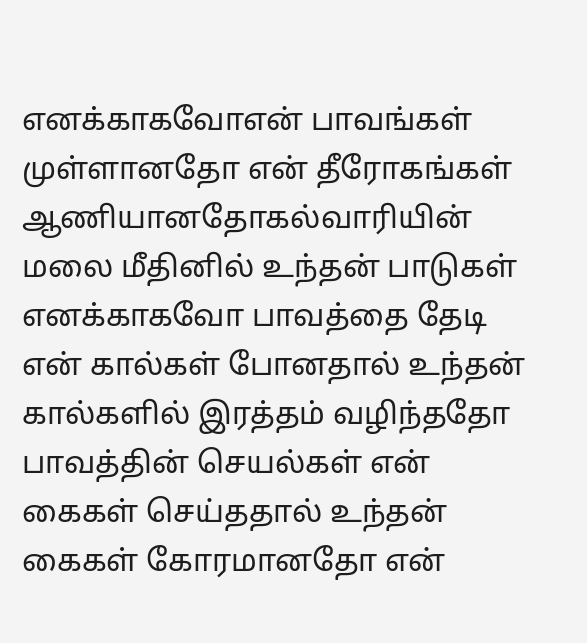எனக்காகவோஎன் பாவங்கள் முள்ளானதோ என் தீரோகங்கள் ஆணியானதோகல்வாரியின் மலை மீதினில் உந்தன் பாடுகள் எனக்காகவோ பாவத்தை தேடி என் கால்கள் போனதால் உந்தன் கால்களில் இரத்தம் வழிந்ததோ பாவத்தின் செயல்கள் என் கைகள் செய்ததால் உந்தன் கைகள் கோரமானதோ என்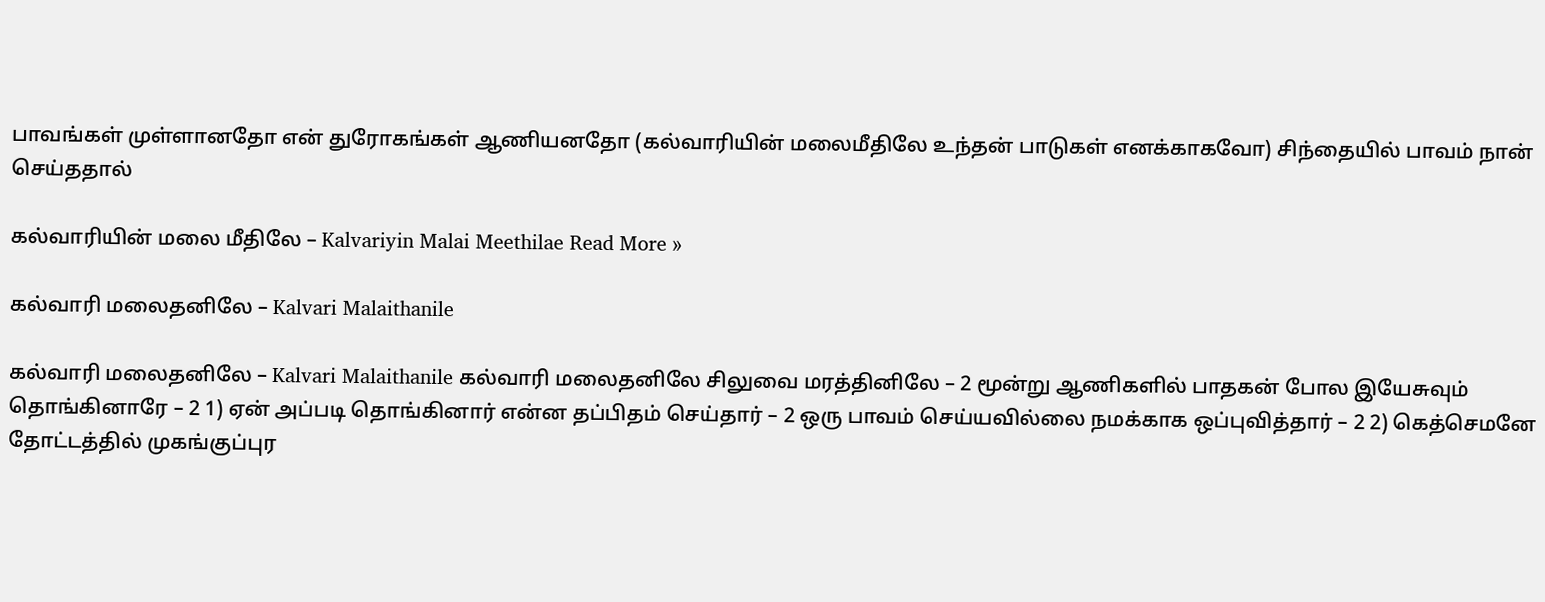பாவங்கள் முள்ளானதோ என் துரோகங்கள் ஆணியனதோ (கல்வாரியின் மலைமீதிலே உந்தன் பாடுகள் எனக்காகவோ) சிந்தையில் பாவம் நான் செய்ததால்

கல்வாரியின் மலை மீதிலே – Kalvariyin Malai Meethilae Read More »

கல்வாரி மலைதனிலே – Kalvari Malaithanile

கல்வாரி மலைதனிலே – Kalvari Malaithanile கல்வாரி மலைதனிலே சிலுவை மரத்தினிலே – 2 மூன்று ஆணிகளில் பாதகன் போல இயேசுவும் தொங்கினாரே – 2 1) ஏன் அப்படி தொங்கினார் என்ன தப்பிதம் செய்தார் – 2 ஒரு பாவம் செய்யவில்லை நமக்காக ஒப்புவித்தார் – 2 2) கெத்செமனே தோட்டத்தில் முகங்குப்புர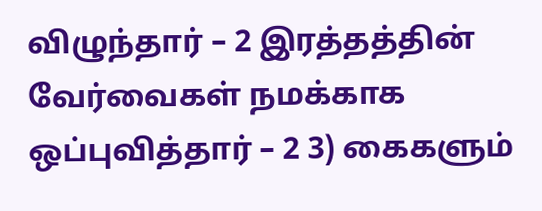விழுந்தார் – 2 இரத்தத்தின் வேர்வைகள் நமக்காக ஒப்புவித்தார் – 2 3) கைகளும்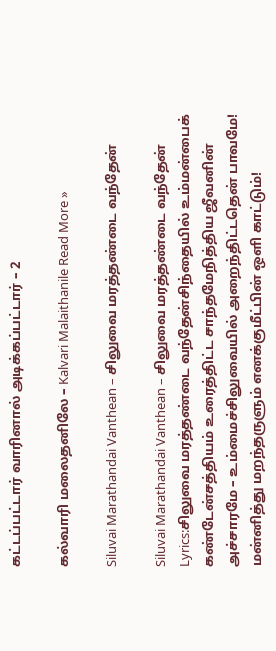கட்டப்பட்டார் வாரினால் அடிக்கப்பட்டார் – 2

கல்வாரி மலைதனிலே – Kalvari Malaithanile Read More »

Siluvai Marathandai Vanthean – சிலுவை மரத்தண்டை வந்தேன்

Siluvai Marathandai Vanthean – சிலுவை மரத்தண்டை வந்தேன் Lyrics:சிலுவை மரத்தண்டை வந்தேன்சிந்தையில் உம்மன்பைக் கண்டேன்சத்தியம் உரைத்திட்ட சாந்தமேநித்திய ஜீவனின் அச்சாரமே – உம்மைச்சிலுவையில் அறைந்திட்டதென் பாவமே! மன்னித்து மறந்தருளும் எனக்குமீட்பின் ஒளி காட்டும்!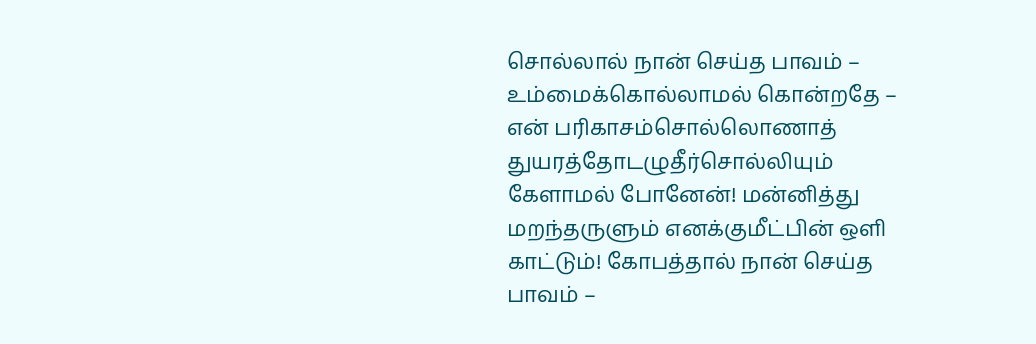சொல்லால் நான் செய்த பாவம் – உம்மைக்கொல்லாமல் கொன்றதே – என் பரிகாசம்சொல்லொணாத் துயரத்தோடழுதீர்சொல்லியும் கேளாமல் போனேன்! மன்னித்து மறந்தருளும் எனக்குமீட்பின் ஒளி காட்டும்! கோபத்தால் நான் செய்த பாவம் –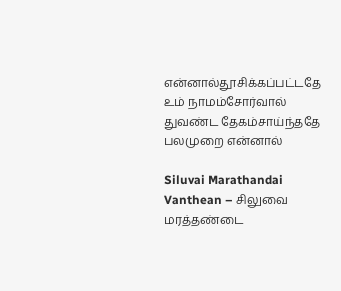என்னால்தூசிக்கப்பட்டதே உம் நாமம்சோர்வால் துவண்ட தேகம்சாய்ந்ததே பலமுறை என்னால்

Siluvai Marathandai Vanthean – சிலுவை மரத்தண்டை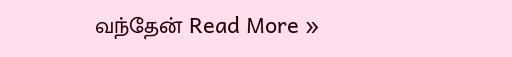வந்தேன் Read More »